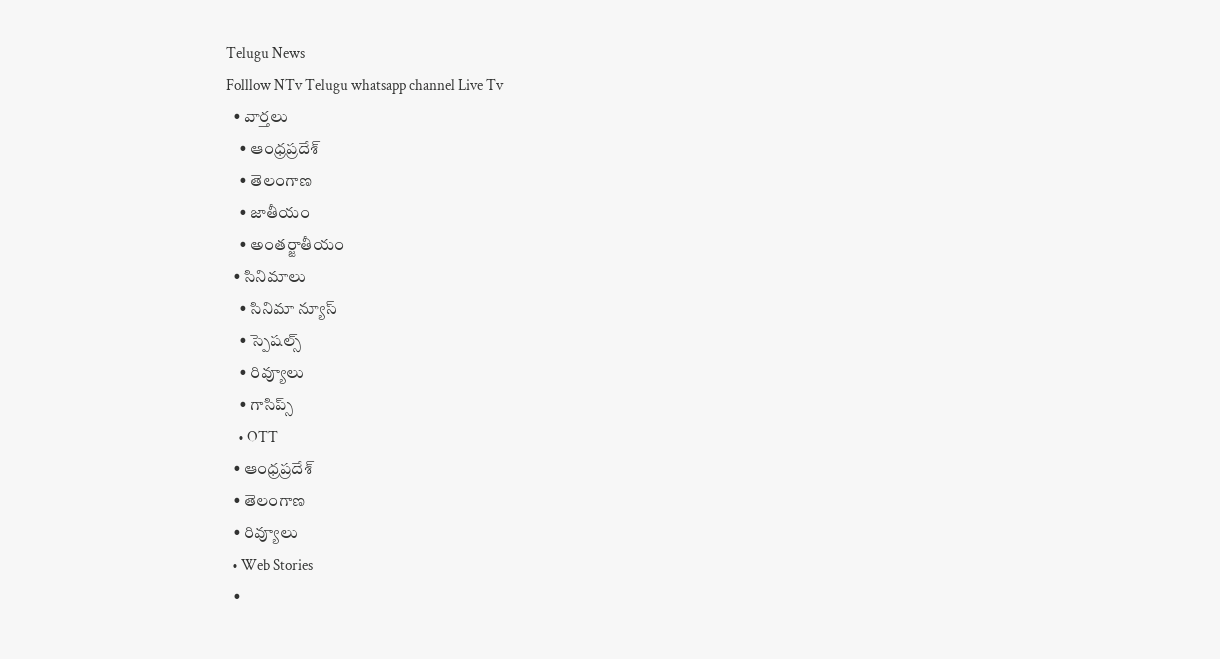Telugu News
Folllow NTv Telugu whatsapp channel Live Tv
  • వార్తలు
    • ఆంధ్రప్రదేశ్
    • తెలంగాణ
    • జాతీయం
    • అంతర్జాతీయం
  • సినిమాలు
    • సినిమా న్యూస్
    • స్పెషల్స్
    • రివ్యూలు
    • గాసిప్స్
    • OTT
  • ఆంధ్రప్రదేశ్
  • తెలంగాణ
  • రివ్యూలు
  • Web Stories
  •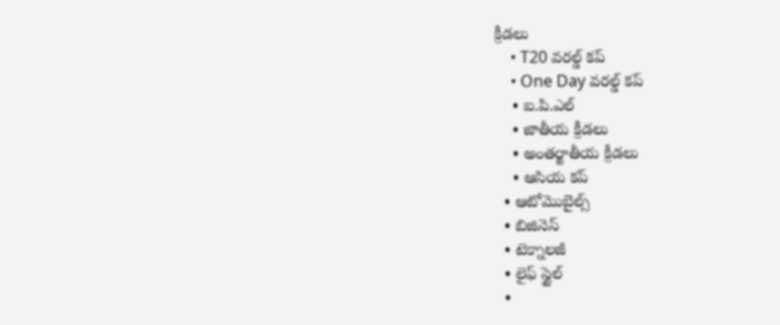క్రీడలు
    • T20 వరల్డ్ కప్
    • One Day వరల్డ్ కప్
    • ఐ.పి.ఎల్
    • జాతీయ క్రీడలు
    • అంతర్జాతీయ క్రీడలు
    • ఆసియ కప్
  • ఆటోమొబైల్స్
  • బిజినెస్‌
  • టెక్నాలజీ
  • లైఫ్ స్టైల్
  •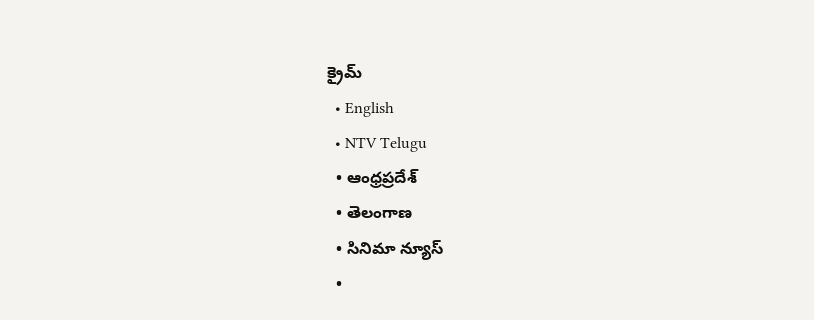క్రైమ్
  • English
  • NTV Telugu
  • ఆంధ్రప్రదేశ్
  • తెలంగాణ
  • సినిమా న్యూస్
  •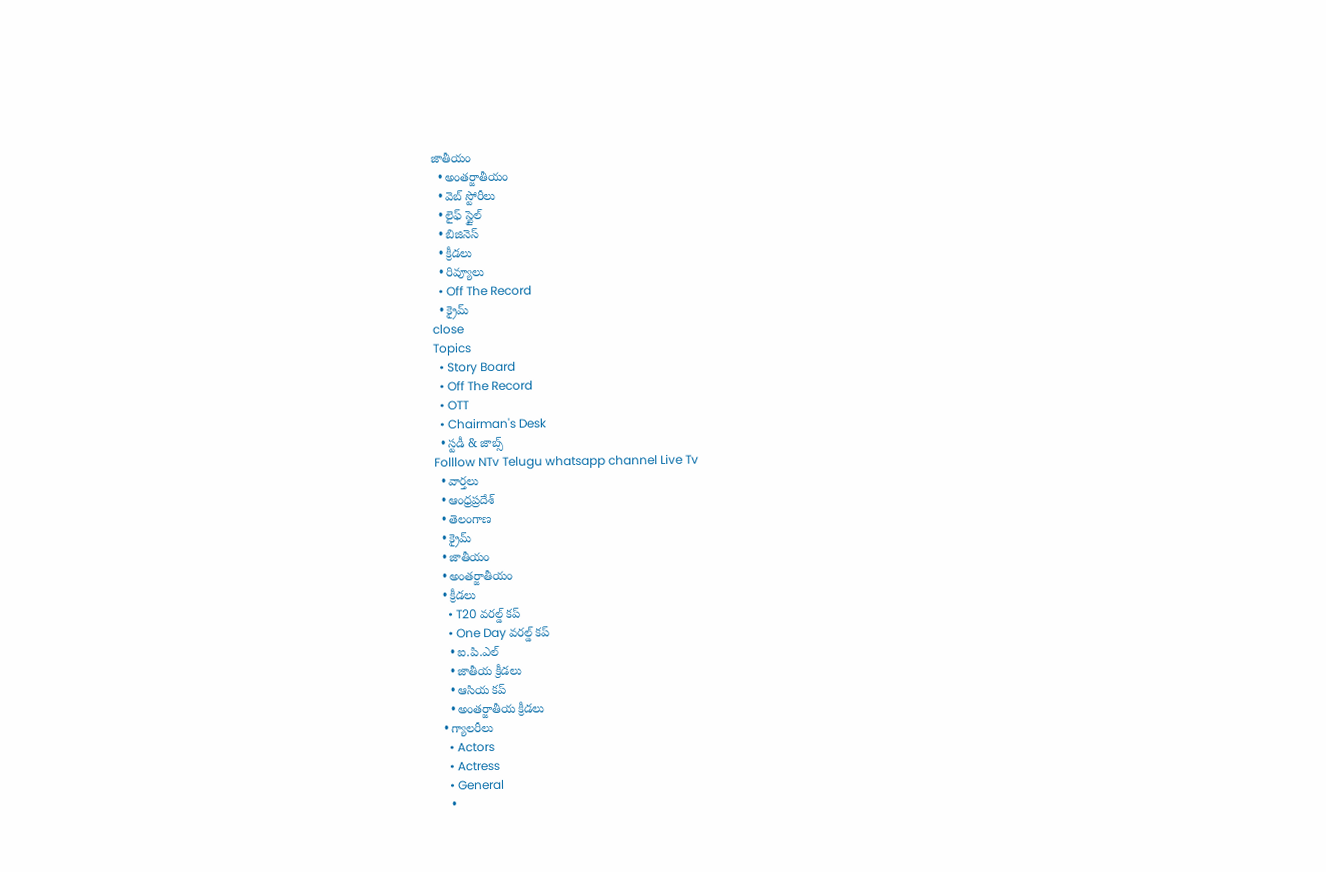జాతీయం
  • అంతర్జాతీయం
  • వెబ్ స్టోరీలు
  • లైఫ్ స్టైల్
  • బిజినెస్‌
  • క్రీడలు
  • రివ్యూలు
  • Off The Record
  • క్రైమ్
close
Topics
  • Story Board
  • Off The Record
  • OTT
  • Chairman's Desk
  • స్టడీ & జాబ్స్
Folllow NTv Telugu whatsapp channel Live Tv
  • వార్తలు
  • ఆంధ్రప్రదేశ్
  • తెలంగాణ
  • క్రైమ్
  • జాతీయం
  • అంతర్జాతీయం
  • క్రీడలు
    • T20 వరల్డ్ కప్
    • One Day వరల్డ్ కప్
    • ఐ.పి.ఎల్
    • జాతీయ క్రీడలు
    • ఆసియ కప్
    • అంతర్జాతీయ క్రీడలు
  • గ్యాలరీలు
    • Actors
    • Actress
    • General
    •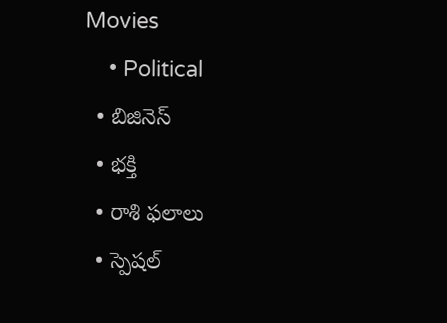Movies
    • Political
  • బిజినెస్‌
  • భక్తి
  • రాశి ఫలాలు
  • స్పెషల్‌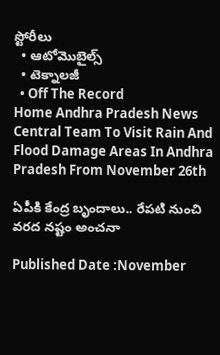స్టోరీలు
  • ఆటోమొబైల్స్
  • టెక్నాలజీ
  • Off The Record
Home Andhra Pradesh News Central Team To Visit Rain And Flood Damage Areas In Andhra Pradesh From November 26th

ఏపీకి కేంద్ర బృందాలు.. రేపటి నుంచి వరద నష్టం అంచనా

Published Date :November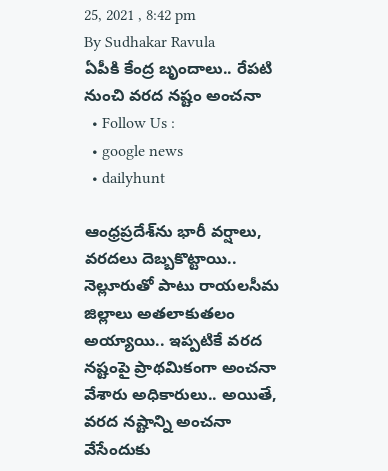25, 2021 , 8:42 pm
By Sudhakar Ravula
ఏపీకి కేంద్ర బృందాలు.. రేపటి నుంచి వరద నష్టం అంచనా
  • Follow Us :
  • google news
  • dailyhunt

ఆంధ్రప్రదేశ్‌ను భారీ వర్షాలు, వరదలు దెబ్బకొట్టాయి.. నెల్లూరుతో పాటు రాయలసీమ జిల్లాలు అతలాకుతలం అయ్యాయి.. ఇప్పటికే వరద నష్టంపై ప్రాథమికంగా అంచనా వేశారు అధికారులు.. అయితే, వరద నష్టాన్ని అంచనా వేసేందుకు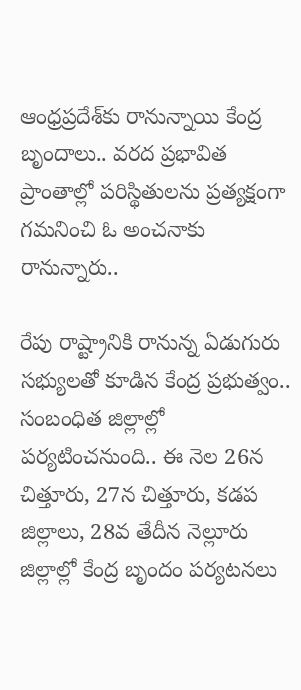ఆంధ్రప్రదేశ్‌కు రానున్నాయి కేంద్ర బృందాలు.. వరద ప్రభావిత ప్రాంతాల్లో పరిస్థితులను ప్రత్యక్షంగా గమనించి ఓ అంచనాకు రానున్నారు..

రేపు రాష్ట్రానికి రానున్న ఏడుగురు సభ్యులతో కూడిన కేంద్ర ప్రభుత్వం.. సంబంధిత జిల్లాల్లో పర్యటించనుంది.. ఈ నెల 26న చిత్తూరు, 27న చిత్తూరు, కడప జిల్లాలు, 28వ తేదీన నెల్లూరు జిల్లాల్లో కేంద్ర బృందం పర్యటనలు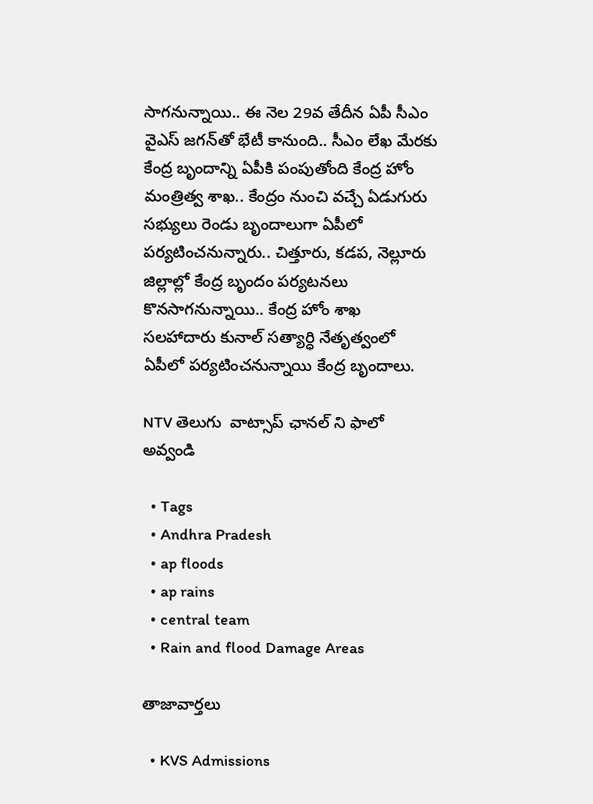సాగనున్నాయి.. ఈ నెల 29వ తేదీన ఏపీ సీఎం వైఎస్‌ జగన్‌తో భేటీ కానుంది.. సీఎం లేఖ మేరకు కేంద్ర బృందాన్ని ఏపీకి పంపుతోంది కేంద్ర హోం మంత్రిత్వ శాఖ.. కేంద్రం నుంచి వచ్చే ఏడుగురు సభ్యులు రెండు బృందాలుగా ఏపీలో పర్యటించనున్నారు.. చిత్తూరు, కడప, నెల్లూరు జిల్లాల్లో కేంద్ర బృందం పర్యటనలు కొనసాగనున్నాయి.. కేంద్ర హోం శాఖ సలహాదారు కునాల్ సత్యార్ధి నేతృత్వంలో ఏపీలో పర్యటించనున్నాయి కేంద్ర బృందాలు.

NTV తెలుగు  వాట్సాప్ ఛానల్ ని ఫాలో అవ్వండి

  • Tags
  • Andhra Pradesh
  • ap floods
  • ap rains
  • central team
  • Rain and flood Damage Areas

తాజావార్తలు

  • KVS Admissions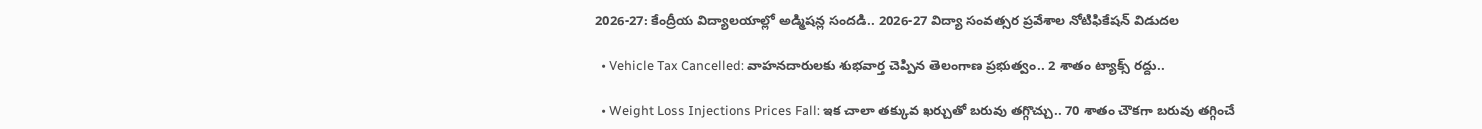2026-27: కేంద్రీయ విద్యాలయాల్లో అడ్మిషన్ల సందడి.. 2026-27 విద్యా సంవత్సర ప్రవేశాల నోటిఫికేషన్ విడుదల

  • Vehicle Tax Cancelled: వాహనదారులకు శుభవార్త చెప్పిన తెలంగాణ ప్రభుత్వం.. 2 శాతం ట్యాక్స్ రద్దు..

  • Weight Loss Injections Prices Fall: ఇక చాలా తక్కువ ఖర్చుతో బరువు తగ్గొచ్చు.. 70 శాతం చౌకగా బరువు తగ్గించే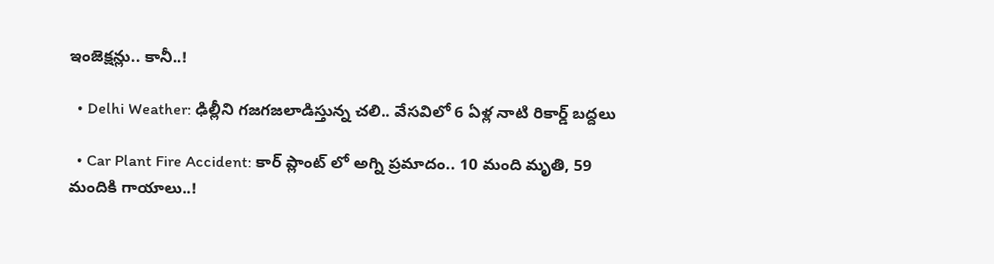ఇంజెక్షన్లు.. కానీ..!

  • Delhi Weather: ఢిల్లీని గజగజలాడిస్తున్న చలి.. వేసవిలో 6 ఏళ్ల నాటి రికార్డ్ బద్దలు

  • Car Plant Fire Accident: కార్ ప్లాంట్ లో అగ్ని ప్రమాదం.. 10 మంది మృతి, 59 మందికి గాయాలు..!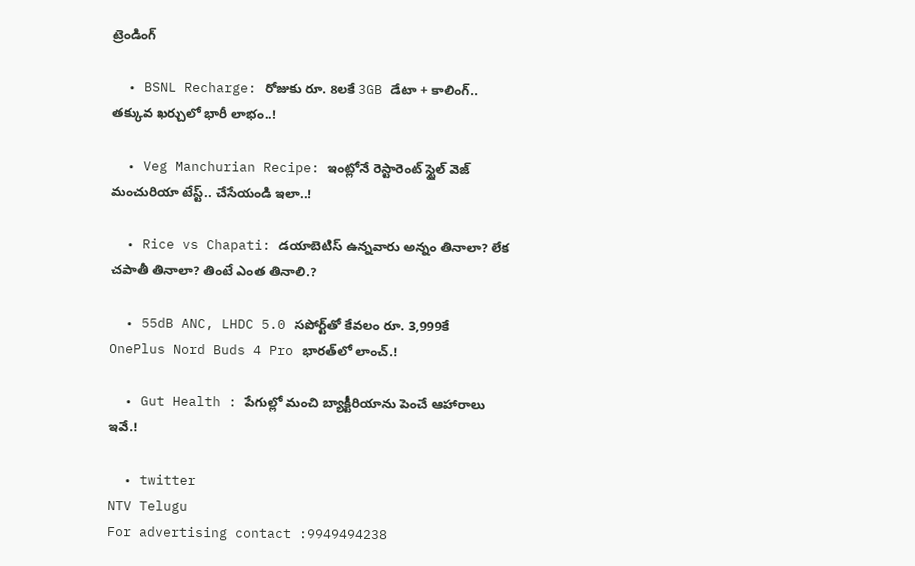ట్రెండింగ్‌

  • BSNL Recharge: రోజుకు రూ. 8లకే 3GB డేటా + కాలింగ్.. తక్కువ ఖర్చులో భారీ లాభం..!

  • Veg Manchurian Recipe: ఇంట్లోనే రెస్టారెంట్ స్టైల్ వెజ్ మంచురియా టేస్ట్.. చేసేయండి ఇలా..!

  • Rice vs Chapati: డయాబెటిస్ ఉన్నవారు అన్నం తినాలా? లేక చపాతీ తినాలా? తింటే ఎంత తినాలి.?

  • 55dB ANC, LHDC 5.0 సపోర్ట్‌తో కేవలం రూ. 3,999కే OnePlus Nord Buds 4 Pro భారత్‌లో లాంచ్.!

  • Gut Health : పేగుల్లో మంచి బ్యాక్టీరియాను పెంచే ఆహారాలు ఇవే.!

  • twitter
NTV Telugu
For advertising contact :9949494238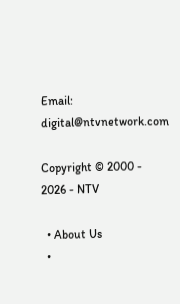Email: digital@ntvnetwork.com

Copyright © 2000 - 2026 - NTV

  • About Us
  •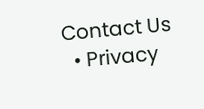Contact Us
  • Privacy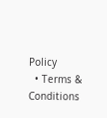Policy
  • Terms & Conditions